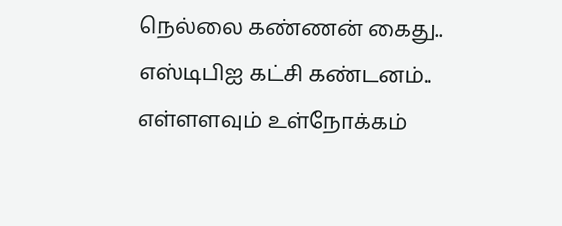நெல்லை கண்ணன் கைது.. எஸ்டிபிஐ கட்சி கண்டனம்.. எள்ளளவும் உள்நோக்கம்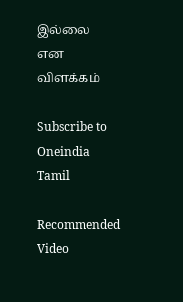இல்லை என விளக்கம்

Subscribe to Oneindia Tamil

Recommended Video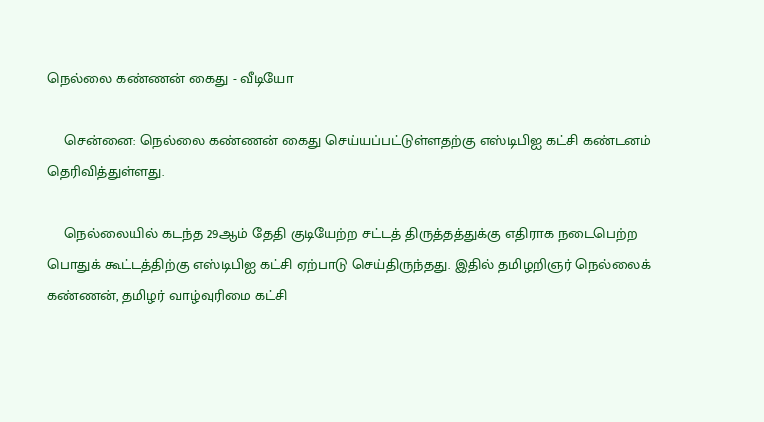நெல்லை கண்ணன் கைது - வீடியோ

    சென்னை: நெல்லை கண்ணன் கைது செய்யப்பட்டுள்ளதற்கு எஸ்டிபிஐ கட்சி கண்டனம் தெரிவித்துள்ளது.

    நெல்லையில் கடந்த 29ஆம் தேதி குடியேற்ற சட்டத் திருத்தத்துக்கு எதிராக நடைபெற்ற பொதுக் கூட்டத்திற்கு எஸ்டிபிஐ கட்சி ஏற்பாடு செய்திருந்தது. இதில் தமிழறிஞர் நெல்லைக் கண்ணன், தமிழர் வாழ்வுரிமை கட்சி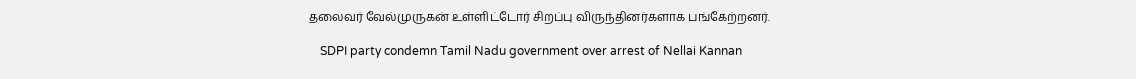தலைவர் வேல்முருகன் உள்ளிட்டோர் சிறப்பு விருந்தினர்களாக பங்கேற்றனர்.

    SDPI party condemn Tamil Nadu government over arrest of Nellai Kannan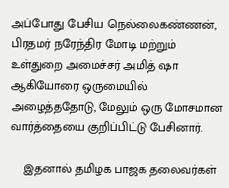அப்போது பேசிய நெல்லைகண்ணன், பிரதமர் நரேந்திர மோடி மற்றும் உள்துறை அமைச்சர் அமித் ஷா ஆகியோரை ஒருமையில் அழைத்ததோடு, மேலும் ஒரு மோசமான வார்த்தையை குறிப்பிட்டு பேசினார்.

    இதனால் தமிழக பாஜக தலைவர்கள்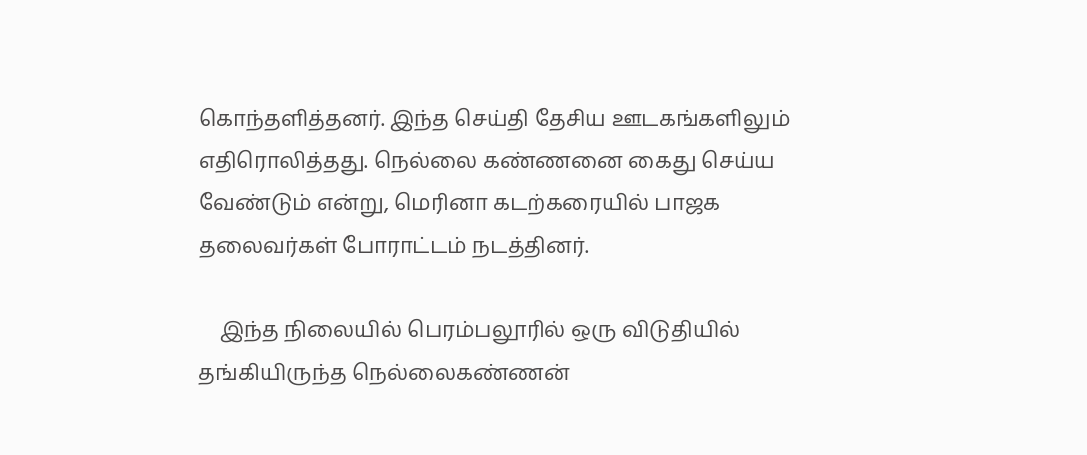கொந்தளித்தனர். இந்த செய்தி தேசிய ஊடகங்களிலும் எதிரொலித்தது. நெல்லை கண்ணனை கைது செய்ய வேண்டும் என்று, மெரினா கடற்கரையில் பாஜக தலைவர்கள் போராட்டம் நடத்தினர்.

    இந்த நிலையில் பெரம்பலூரில் ஒரு விடுதியில் தங்கியிருந்த நெல்லைகண்ணன்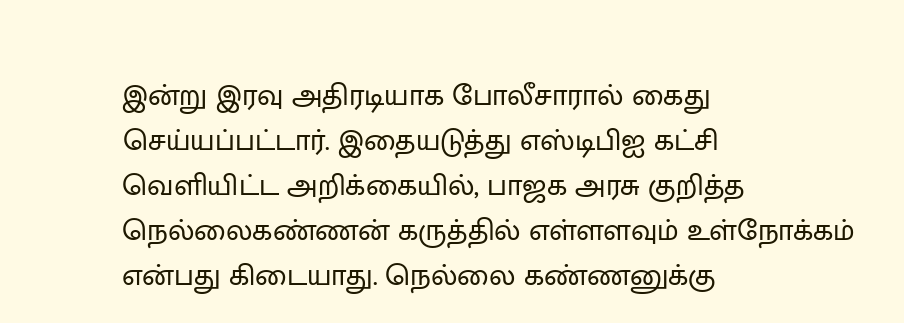இன்று இரவு அதிரடியாக போலீசாரால் கைது செய்யப்பட்டார். இதையடுத்து எஸ்டிபிஐ கட்சி வெளியிட்ட அறிக்கையில், பாஜக அரசு குறித்த நெல்லைகண்ணன் கருத்தில் எள்ளளவும் உள்நோக்கம் என்பது கிடையாது. நெல்லை கண்ணனுக்கு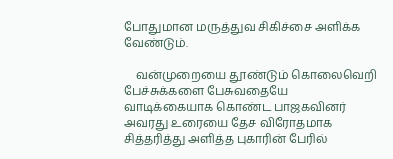போதுமான மருத்துவ சிகிச்சை அளிக்க வேண்டும்.

    வன்முறையை தூண்டும் கொலைவெறி பேச்சுக்களை பேசுவதையே வாடிக்கையாக கொண்ட பாஜகவினர் அவரது உரையை தேச விரோதமாக சித்தரித்து அளித்த புகாரின் பேரில்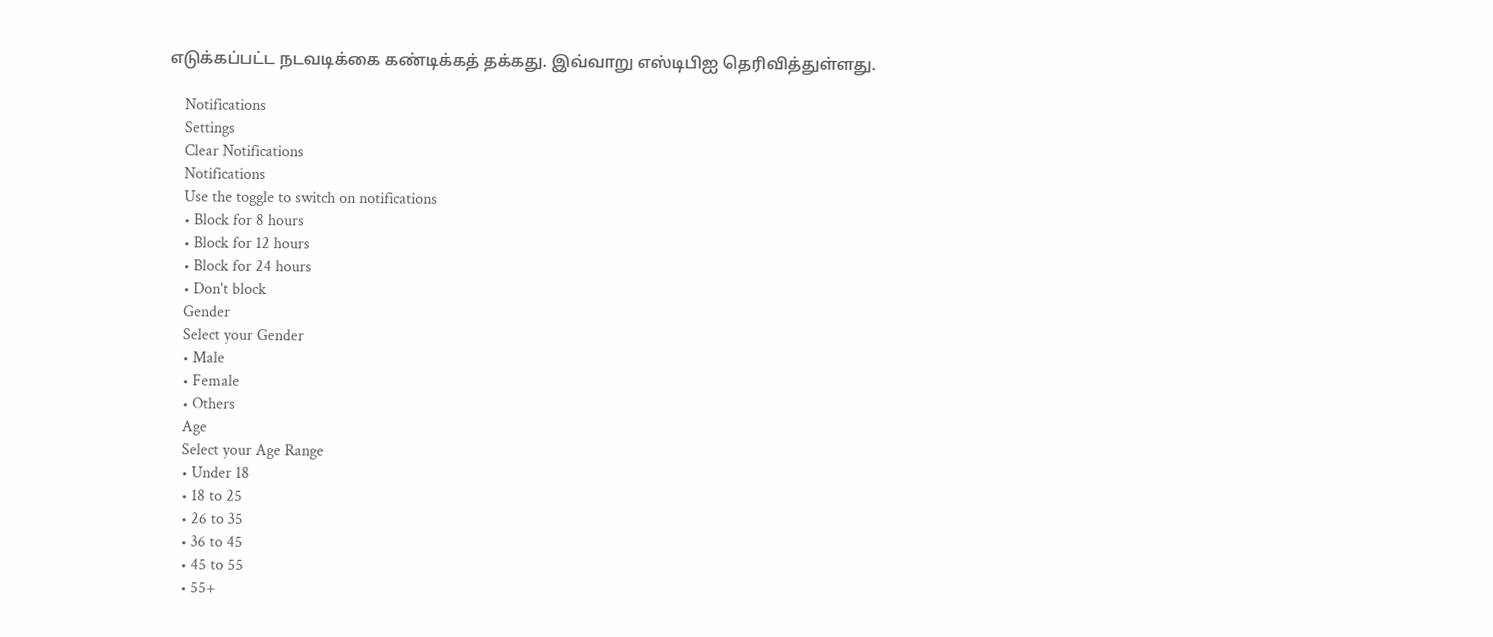எடுக்கப்பட்ட நடவடிக்கை கண்டிக்கத் தக்கது. இவ்வாறு எஸ்டிபிஐ தெரிவித்துள்ளது.

    Notifications
    Settings
    Clear Notifications
    Notifications
    Use the toggle to switch on notifications
    • Block for 8 hours
    • Block for 12 hours
    • Block for 24 hours
    • Don't block
    Gender
    Select your Gender
    • Male
    • Female
    • Others
    Age
    Select your Age Range
    • Under 18
    • 18 to 25
    • 26 to 35
    • 36 to 45
    • 45 to 55
    • 55+